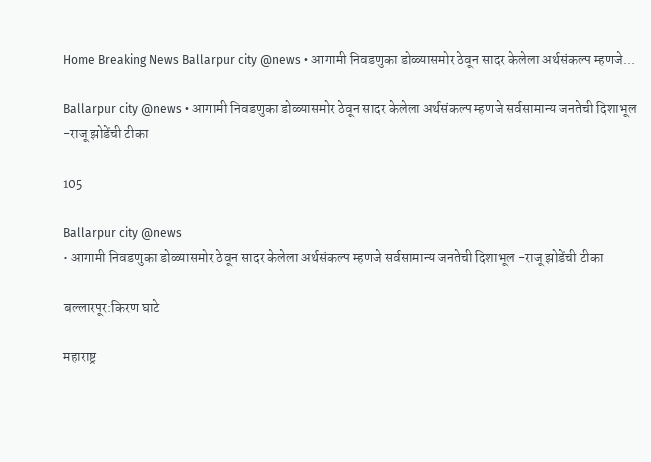Home Breaking News Ballarpur city @news • आगामी निवडणुका डोळ्यासमोर ठेवून सादर केलेला अर्थसंकल्प म्हणजे...

Ballarpur city @news • आगामी निवडणुका डोळ्यासमोर ठेवून सादर केलेला अर्थसंकल्प म्हणजे सर्वसामान्य जनतेची दिशाभूल -राजू झोडेंची टीका

105

Ballarpur city @news
• आगामी निवडणुका डोळ्यासमोर ठेवून सादर केलेला अर्थसंकल्प म्हणजे सर्वसामान्य जनतेची दिशाभूल -राजू झोडेंची टीका

बल्लारपूर:किरण घाटे

महाराष्ट्र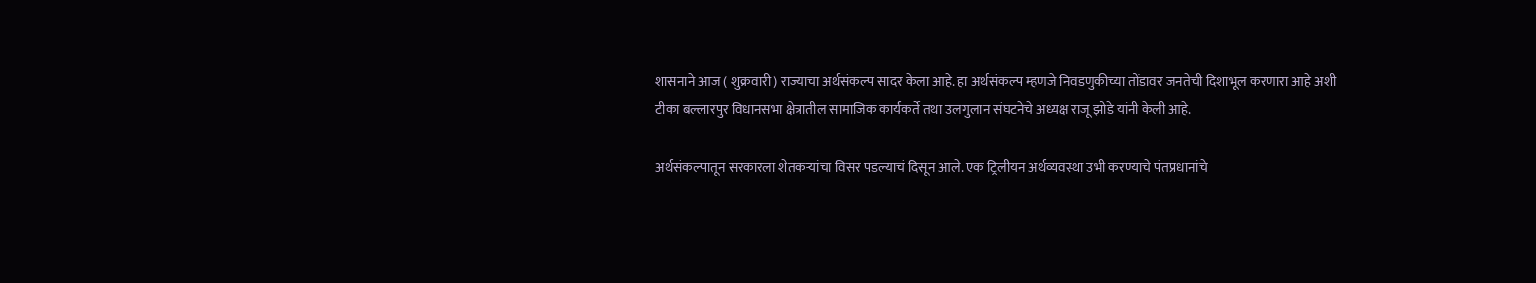शासनाने आज ( शुक्रवारी) राज्याचा अर्थसंकल्प सादर केला आहे. हा अर्थसंकल्प म्हणजे निवडणुकीच्या तोंडावर जनतेची दिशाभूल करणारा आहे अशी टीका बल्लारपुर विधानसभा क्षेत्रातील सामाजिक कार्यकर्ते तथा उलगुलान संघटनेचे अध्यक्ष राजू झोडे यांनी केली आहे.

अर्थसंकल्पातून सरकारला शेतकऱ्यांचा विसर पडल्याचं दिसून आले. एक ट्रिलीयन अर्थव्यवस्था उभी करण्याचे पंतप्रधानांचे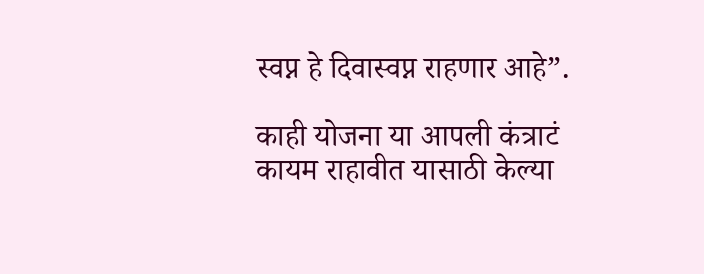स्वप्न हे दिवास्वप्न राहणार आहे”.

काही योजना या आपली कंत्राटं कायम राहावीत यासाठी केल्या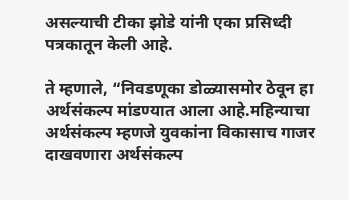असल्याची टीका झोडे यांनी एका प्रसिध्दी पत्रकातून केली आहे.

ते म्हणाले, “निवडणूका डोळ्यासमोर ठेवून हा अर्थसंकल्प मांडण्यात आला आहे.महिन्याचा अर्थसंकल्प म्हणजे युवकांना विकासाच गाजर दाखवणारा अर्थसंकल्प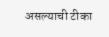असल्याची टीका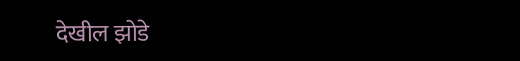देखील झोडे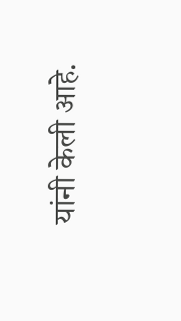यांनी केली आहे.